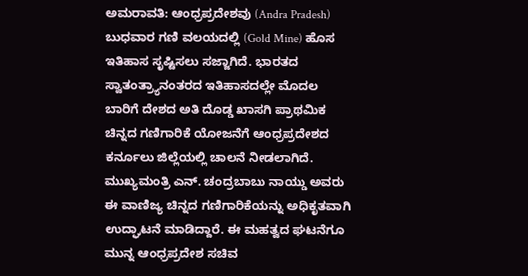ಅಮರಾವತಿ: ಆಂಧ್ರಪ್ರದೇಶವು (Andra Pradesh) ಬುಧವಾರ ಗಣಿ ವಲಯದಲ್ಲಿ (Gold Mine) ಹೊಸ ಇತಿಹಾಸ ಸೃಷ್ಟಿಸಲು ಸಜ್ಜಾಗಿದೆ. ಭಾರತದ ಸ್ವಾತಂತ್ರ್ಯಾನಂತರದ ಇತಿಹಾಸದಲ್ಲೇ ಮೊದಲ ಬಾರಿಗೆ ದೇಶದ ಅತಿ ದೊಡ್ಡ ಖಾಸಗಿ ಪ್ರಾಥಮಿಕ ಚಿನ್ನದ ಗಣಿಗಾರಿಕೆ ಯೋಜನೆಗೆ ಆಂಧ್ರಪ್ರದೇಶದ ಕರ್ನೂಲು ಜಿಲ್ಲೆಯಲ್ಲಿ ಚಾಲನೆ ನೀಡಲಾಗಿದೆ.
ಮುಖ್ಯಮಂತ್ರಿ ಎನ್. ಚಂದ್ರಬಾಬು ನಾಯ್ಡು ಅವರು ಈ ವಾಣಿಜ್ಯ ಚಿನ್ನದ ಗಣಿಗಾರಿಕೆಯನ್ನು ಅಧಿಕೃತವಾಗಿ ಉದ್ಘಾಟನೆ ಮಾಡಿದ್ದಾರೆ. ಈ ಮಹತ್ವದ ಘಟನೆಗೂ ಮುನ್ನ ಆಂಧ್ರಪ್ರದೇಶ ಸಚಿವ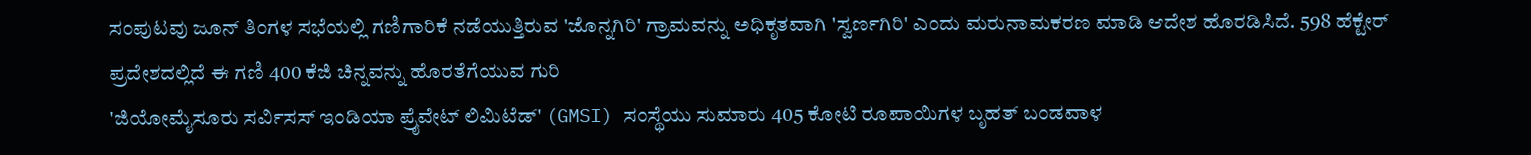ಸಂಪುಟವು ಜೂನ್ ತಿಂಗಳ ಸಭೆಯಲ್ಲಿ ಗಣಿಗಾರಿಕೆ ನಡೆಯುತ್ತಿರುವ 'ಜೊನ್ನಗಿರಿ' ಗ್ರಾಮವನ್ನು ಅಧಿಕೃತವಾಗಿ 'ಸ್ವರ್ಣಗಿರಿ' ಎಂದು ಮರುನಾಮಕರಣ ಮಾಡಿ ಆದೇಶ ಹೊರಡಿಸಿದೆ. 598 ಹೆಕ್ಟೇರ್ ಪ್ರದೇಶದಲ್ಲಿದೆ ಈ ಗಣಿ 400 ಕೆಜಿ ಚಿನ್ನವನ್ನು ಹೊರತೆಗೆಯುವ ಗುರಿ
'ಜಿಯೋಮೈಸೂರು ಸರ್ವಿಸಸ್ ಇಂಡಿಯಾ ಪ್ರೈವೇಟ್ ಲಿಮಿಟೆಡ್' (GMSI) ಸಂಸ್ಥೆಯು ಸುಮಾರು 405 ಕೋಟಿ ರೂಪಾಯಿಗಳ ಬೃಹತ್ ಬಂಡವಾಳ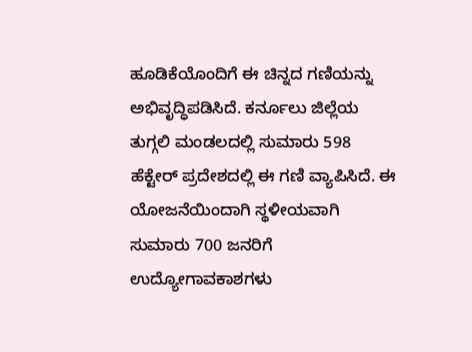ಹೂಡಿಕೆಯೊಂದಿಗೆ ಈ ಚಿನ್ನದ ಗಣಿಯನ್ನು ಅಭಿವೃದ್ಧಿಪಡಿಸಿದೆ. ಕರ್ನೂಲು ಜಿಲ್ಲೆಯ ತುಗ್ಗಲಿ ಮಂಡಲದಲ್ಲಿ ಸುಮಾರು 598 ಹೆಕ್ಟೇರ್ ಪ್ರದೇಶದಲ್ಲಿ ಈ ಗಣಿ ವ್ಯಾಪಿಸಿದೆ. ಈ ಯೋಜನೆಯಿಂದಾಗಿ ಸ್ಥಳೀಯವಾಗಿ ಸುಮಾರು 700 ಜನರಿಗೆ ಉದ್ಯೋಗಾವಕಾಶಗಳು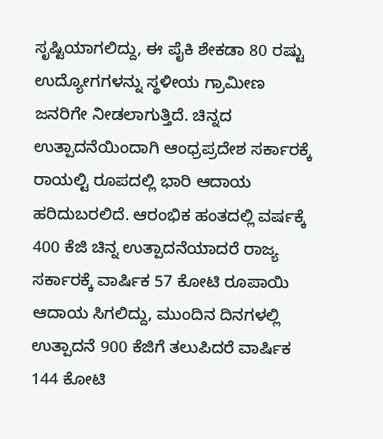ಸೃಷ್ಟಿಯಾಗಲಿದ್ದು, ಈ ಪೈಕಿ ಶೇಕಡಾ 80 ರಷ್ಟು ಉದ್ಯೋಗಗಳನ್ನು ಸ್ಥಳೀಯ ಗ್ರಾಮೀಣ ಜನರಿಗೇ ನೀಡಲಾಗುತ್ತಿದೆ. ಚಿನ್ನದ ಉತ್ಪಾದನೆಯಿಂದಾಗಿ ಆಂಧ್ರಪ್ರದೇಶ ಸರ್ಕಾರಕ್ಕೆ ರಾಯಲ್ಟಿ ರೂಪದಲ್ಲಿ ಭಾರಿ ಆದಾಯ ಹರಿದುಬರಲಿದೆ. ಆರಂಭಿಕ ಹಂತದಲ್ಲಿ ವರ್ಷಕ್ಕೆ 400 ಕೆಜಿ ಚಿನ್ನ ಉತ್ಪಾದನೆಯಾದರೆ ರಾಜ್ಯ ಸರ್ಕಾರಕ್ಕೆ ವಾರ್ಷಿಕ 57 ಕೋಟಿ ರೂಪಾಯಿ ಆದಾಯ ಸಿಗಲಿದ್ದು, ಮುಂದಿನ ದಿನಗಳಲ್ಲಿ ಉತ್ಪಾದನೆ 900 ಕೆಜಿಗೆ ತಲುಪಿದರೆ ವಾರ್ಷಿಕ 144 ಕೋಟಿ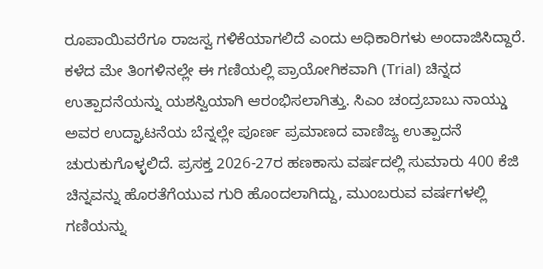ರೂಪಾಯಿವರೆಗೂ ರಾಜಸ್ವ ಗಳಿಕೆಯಾಗಲಿದೆ ಎಂದು ಅಧಿಕಾರಿಗಳು ಅಂದಾಜಿಸಿದ್ದಾರೆ.
ಕಳೆದ ಮೇ ತಿಂಗಳಿನಲ್ಲೇ ಈ ಗಣಿಯಲ್ಲಿ ಪ್ರಾಯೋಗಿಕವಾಗಿ (Trial) ಚಿನ್ನದ ಉತ್ಪಾದನೆಯನ್ನು ಯಶಸ್ವಿಯಾಗಿ ಆರಂಭಿಸಲಾಗಿತ್ತು. ಸಿಎಂ ಚಂದ್ರಬಾಬು ನಾಯ್ಡು ಅವರ ಉದ್ಘಾಟನೆಯ ಬೆನ್ನಲ್ಲೇ ಪೂರ್ಣ ಪ್ರಮಾಣದ ವಾಣಿಜ್ಯ ಉತ್ಪಾದನೆ ಚುರುಕುಗೊಳ್ಳಲಿದೆ. ಪ್ರಸಕ್ತ 2026-27ರ ಹಣಕಾಸು ವರ್ಷದಲ್ಲಿ ಸುಮಾರು 400 ಕೆಜಿ ಚಿನ್ನವನ್ನು ಹೊರತೆಗೆಯುವ ಗುರಿ ಹೊಂದಲಾಗಿದ್ದು, ಮುಂಬರುವ ವರ್ಷಗಳಲ್ಲಿ ಗಣಿಯನ್ನು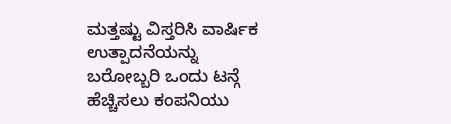ಮತ್ತಷ್ಟು ವಿಸ್ತರಿಸಿ ವಾರ್ಷಿಕ ಉತ್ಪಾದನೆಯನ್ನು ಬರೋಬ್ಬರಿ ಒಂದು ಟನ್ಗೆ ಹೆಚ್ಚಿಸಲು ಕಂಪನಿಯು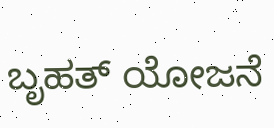ಬೃಹತ್ ಯೋಜನೆ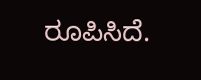ರೂಪಿಸಿದೆ.